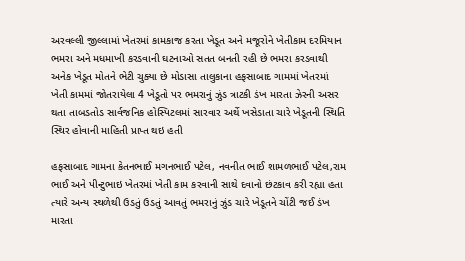અરવલ્લી જીલ્લામાં ખેતરમાં કામકાજ કરતા ખેડૂત અને મજૂરોને ખેતીકામ દરમિયાન ભમરા અને મધમાખી કરડવાની ઘટનાઓ સતત બનતી રહી છે ભમરા કરડવાથી અનેક ખેડૂત મોતને ભેટી ચુક્યા છે મોડાસા તાલુકાના હફસાબાદ ગામમાં ખેતરમાં ખેતી કામમાં જોતરાયેલા 4 ખેડૂતો પર ભમરાનું ઝુંડ ત્રાટકી ડંખ મારતા ઝેરની અસર થતા તાબડતોડ સાર્વજનિક હોસ્પિટલમાં સારવાર અર્થે ખસેડાતા ચારે ખેડૂતની સ્થિતિ સ્થિર હોવાની માહિતી પ્રાપ્ત થઇ હતી

હફસાબાદ ગામના કેતનભાઈ મગનભાઈ પટેલ, નવનીત ભાઈ શામળભાઈ પટેલ,રામ ભાઈ અને પીન્ટુભાઇ ખેતરમાં ખેતી કામ કરવાની સાથે દવાનો છંટકાવ કરી રહ્યા હતા ત્યારે અન્ય સ્થળેથી ઉડતું ઉડતું આવતું ભમરાનું ઝુંડ ચારે ખેડૂતને ચોંટી જઈ ડંખ મારતા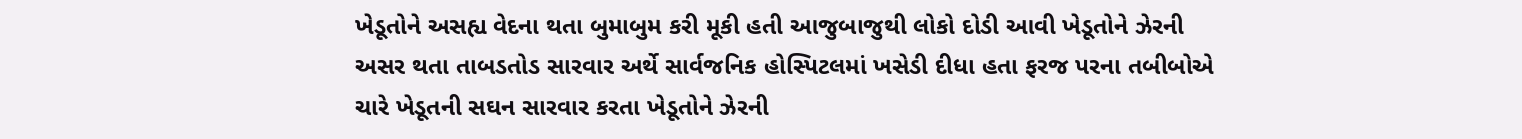ખેડૂતોને અસહ્ય વેદના થતા બુમાબુમ કરી મૂકી હતી આજુબાજુથી લોકો દોડી આવી ખેડૂતોને ઝેરની અસર થતા તાબડતોડ સારવાર અર્થે સાર્વજનિક હોસ્પિટલમાં ખસેડી દીધા હતા ફરજ પરના તબીબોએ ચારે ખેડૂતની સઘન સારવાર કરતા ખેડૂતોને ઝેરની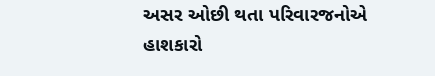અસર ઓછી થતા પરિવારજનોએ હાશકારો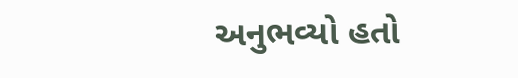અનુભવ્યો હતો